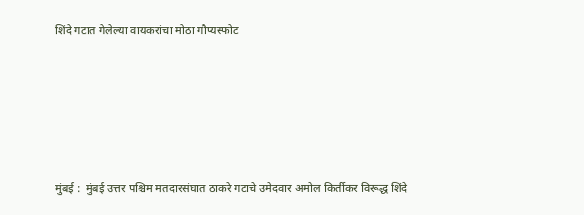शिंदे गटात गेलेल्या वायकरांचा मोठा गौप्यस्फोट






मुंबई :  मुंबई उत्तर पश्चिम मतदारसंघात ठाकरे गटाचे उमेदवार अमोल किर्तीकर विरूद्ध शिंदे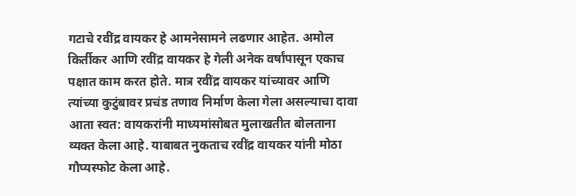गटाचे रवींद्र वायकर हे आमनेसामने लढणार आहेत. अमोल किर्तीकर आणि रवींद्र वायकर हे गेली अनेक वर्षांपासून एकाच पक्षात काम करत होते. मात्र रवींद्र वायकर यांच्यावर आणि त्यांच्या कुटुंबावर प्रचंड तणाव निर्माण केला गेला असल्याचा दावा आता स्वत: वायकरांनी माध्यमांसोबत मुलाखतीत बोलताना व्यक्त केला आहे. याबाबत नुकताच रवींद्र वायकर यांनी मोठा गौप्यस्फोट केला आहे.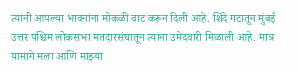त्यांनी आपल्या भावनांना मोकळी वाट करून दिली आहे. शिंदे गटातून मुंबई उत्तर पश्चिम लोकसभा मतदारसंघातून त्यांना उमेदवारी मिळाली आहे. मात्र यामागे मला आणि माझ्या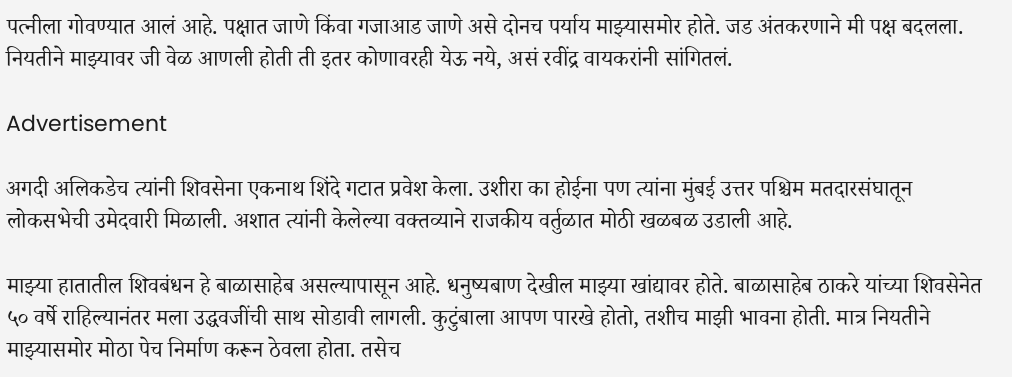पत्नीला गोवण्यात आलं आहे. पक्षात जाणे किंवा गजाआड जाणे असे दोनच पर्याय माझ्यासमोर होते. जड अंतकरणाने मी पक्ष बदलला. नियतीने माझ्यावर जी वेळ आणली होती ती इतर कोणावरही येऊ नये, असं रवींद्र वायकरांनी सांगितलं.

Advertisement

अगदी अलिकडेच त्यांनी शिवसेना एकनाथ शिंदे गटात प्रवेश केला. उशीरा का होईना पण त्यांना मुंबई उत्तर पश्चिम मतदारसंघातून लोकसभेची उमेदवारी मिळाली. अशात त्यांनी केलेल्या वक्तव्याने राजकीय वर्तुळात मोठी खळबळ उडाली आहे.

माझ्या हातातील शिवबंधन हे बाळासाहेब असल्यापासून आहे. धनुष्यबाण देखील माझ्या खांद्यावर होते. बाळासाहेब ठाकरे यांच्या शिवसेनेत ५० वर्षे राहिल्यानंतर मला उद्धवजींची साथ सोडावी लागली. कुटुंबाला आपण पारखे होतो, तशीच माझी भावना होती. मात्र नियतीने माझ्यासमोर मोठा पेच निर्माण करून ठेवला होता. तसेच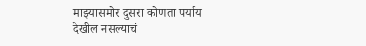माझ्यासमोर दुसरा कोणता पर्याय देखील नसल्याचं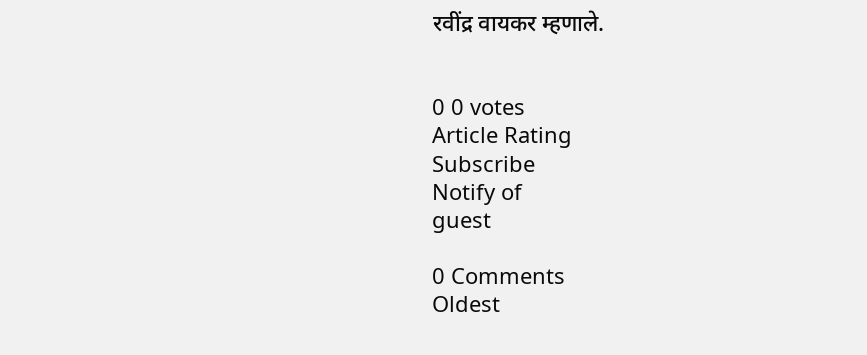रवींद्र वायकर म्हणाले.


0 0 votes
Article Rating
Subscribe
Notify of
guest

0 Comments
Oldest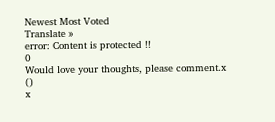Newest Most Voted
Translate »
error: Content is protected !!
0
Would love your thoughts, please comment.x
()
x